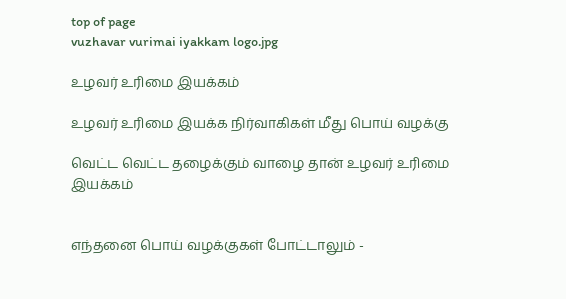top of page
vuzhavar vurimai iyakkam logo.jpg

உழவர் உரிமை இயக்கம்

உழவர் உரிமை இயக்க நிர்வாகிகள் மீது பொய் வழக்கு

வெட்ட வெட்ட தழைக்கும் வாழை தான் உழவர் உரிமை இயக்கம்


எந்தனை பொய் வழக்குகள் போட்டாலும் -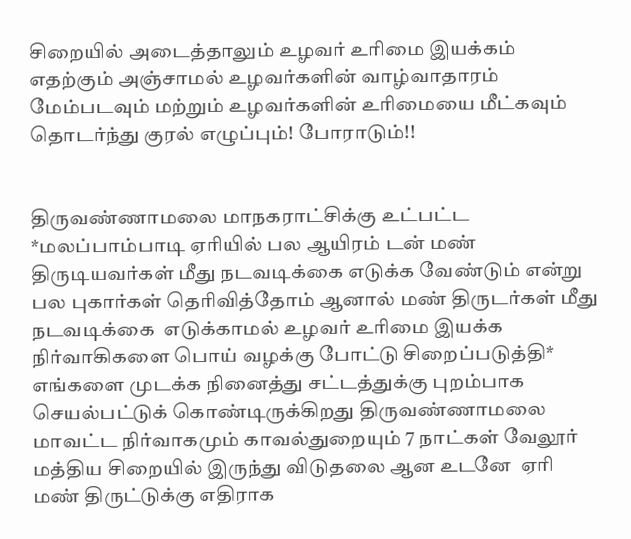சிறையில் அடைத்தாலும் உழவர் உரிமை இயக்கம்  எதற்கும் அஞ்சாமல் உழவர்களின் வாழ்வாதாரம் மேம்படவும் மற்றும் உழவர்களின் உரிமையை மீட்கவும் தொடர்ந்து குரல் எழுப்பும்! போராடும்!!


திருவண்ணாமலை மாநகராட்சிக்கு உட்பட்ட  *மலப்பாம்பாடி ஏரியில் பல ஆயிரம் டன் மண் திருடியவர்கள் மீது நடவடிக்கை எடுக்க வேண்டும் என்று பல புகார்கள் தெரிவித்தோம் ஆனால் மண் திருடர்கள் மீது நடவடிக்கை  எடுக்காமல் உழவர் உரிமை இயக்க நிர்வாகிகளை பொய் வழக்கு போட்டு சிறைப்படுத்தி* எங்களை முடக்க நினைத்து சட்டத்துக்கு புறம்பாக செயல்பட்டுக் கொண்டிருக்கிறது திருவண்ணாமலை மாவட்ட நிர்வாகமும் காவல்துறையும் 7 நாட்கள் வேலூர் மத்திய சிறையில் இருந்து விடுதலை ஆன உடனே  ஏரி மண் திருட்டுக்கு எதிராக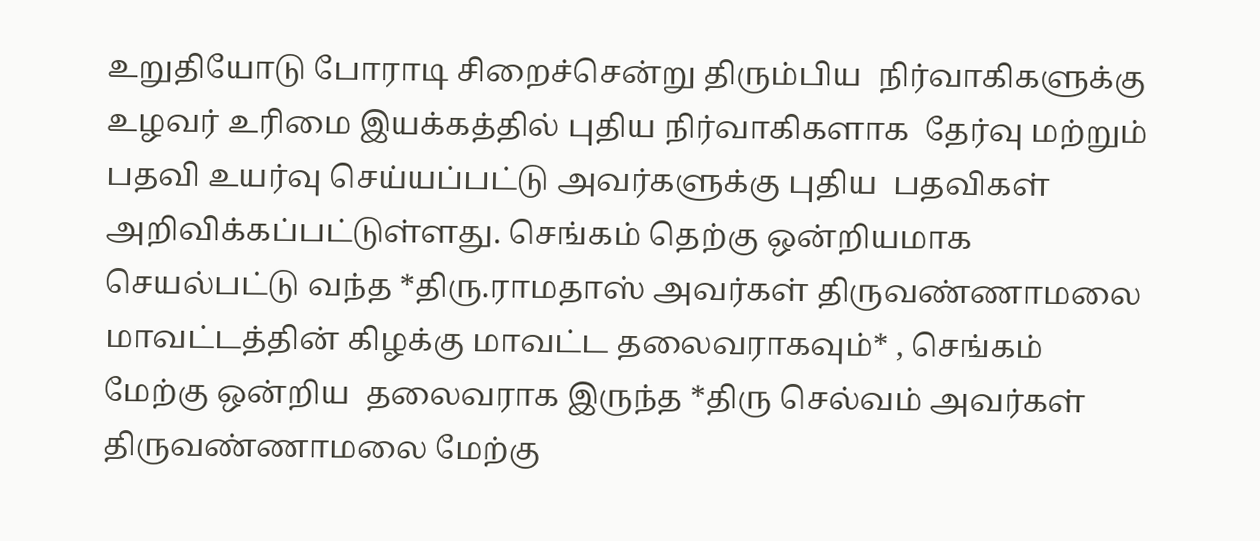உறுதியோடு போராடி சிறைச்சென்று திரும்பிய  நிர்வாகிகளுக்கு உழவர் உரிமை இயக்கத்தில் புதிய நிர்வாகிகளாக  தேர்வு மற்றும் பதவி உயர்வு செய்யப்பட்டு அவர்களுக்கு புதிய  பதவிகள் அறிவிக்கப்பட்டுள்ளது. செங்கம் தெற்கு ஒன்றியமாக செயல்பட்டு வந்த *திரு.ராமதாஸ் அவர்கள் திருவண்ணாமலை மாவட்டத்தின் கிழக்கு மாவட்ட தலைவராகவும்* , செங்கம் மேற்கு ஒன்றிய  தலைவராக இருந்த *திரு செல்வம் அவர்கள் திருவண்ணாமலை மேற்கு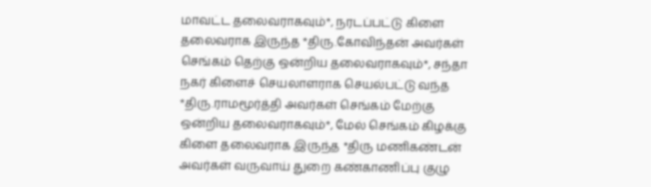மாவட்ட தலைவராகவும்*, நரடப்பட்டு கிளை தலைவராக இருந்த *திரு.கோவிந்தன் அவர்கள் செங்கம் தெற்கு ஒன்றிய தலைவராகவும்*, சந்தா நகர் கிளைச் செயலாளராக செயல்பட்டு வந்த *திரு.ராமமூர்த்தி அவர்கள் செங்கம் மேற்கு ஒன்றிய தலைவராகவும்*, மேல் செங்கம் கிழக்கு கிளை தலைவராக இருந்த *திரு மணிகண்டன் அவர்கள் வருவாய் துறை கண்காணிப்பு குழு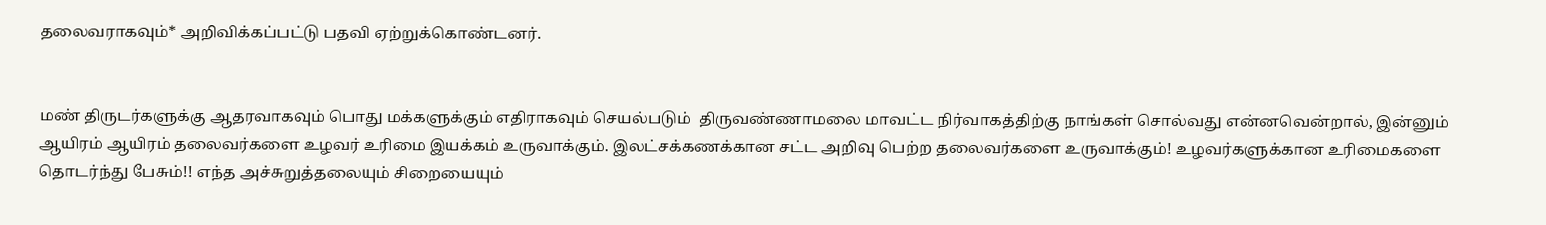தலைவராகவும்* அறிவிக்கப்பட்டு பதவி ஏற்றுக்கொண்டனர்.


மண் திருடர்களுக்கு ஆதரவாகவும் பொது மக்களுக்கும் எதிராகவும் செயல்படும்  திருவண்ணாமலை மாவட்ட நிர்வாகத்திற்கு நாங்கள் சொல்வது என்னவென்றால், இன்னும் ஆயிரம் ஆயிரம் தலைவர்களை உழவர் உரிமை இயக்கம் உருவாக்கும். இலட்சக்கணக்கான சட்ட அறிவு பெற்ற தலைவர்களை உருவாக்கும்! உழவர்களுக்கான உரிமைகளை தொடர்ந்து பேசும்!! எந்த அச்சுறுத்தலையும் சிறையையும்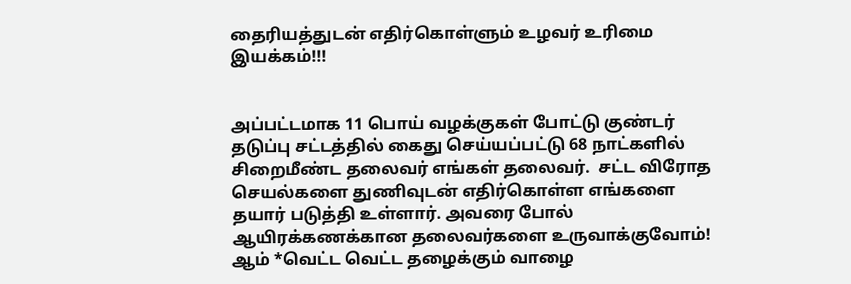தைரியத்துடன் எதிர்கொள்ளும் உழவர் உரிமை இயக்கம்!!!


அப்பட்டமாக 11 பொய் வழக்குகள் போட்டு குண்டர் தடுப்பு சட்டத்தில் கைது செய்யப்பட்டு 68 நாட்களில் சிறைமீண்ட தலைவர் எங்கள் தலைவர்.  சட்ட விரோத செயல்களை துணிவுடன் எதிர்கொள்ள எங்களை தயார் படுத்தி உள்ளார். அவரை போல் ஆயிரக்கணக்கான தலைவர்களை உருவாக்குவோம்! ஆம் *வெட்ட வெட்ட தழைக்கும் வாழை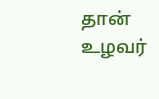தான் உழவர்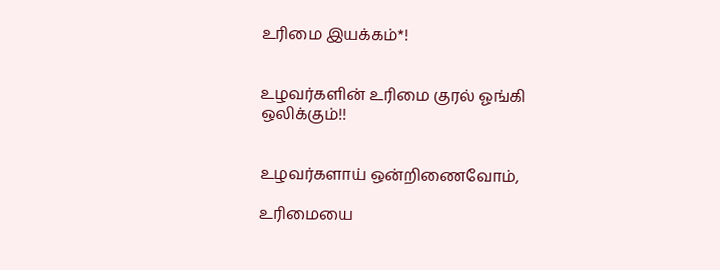உரிமை இயக்கம்*!


உழவர்களின் உரிமை குரல் ஓங்கி ஒலிக்கும்!!


உழவர்களாய் ஒன்றிணைவோம்,

உரிமையை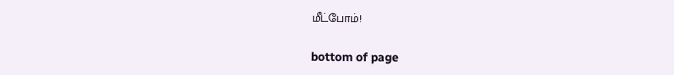மீட்போம்!

bottom of page